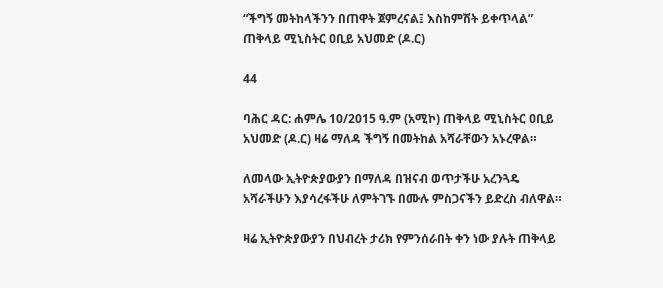“ችግኝ መትከላችንን በጠዋት ጀምረናል፤ እስከምሽት ይቀጥላል” ጠቅላይ ሚኒስትር ዐቢይ አህመድ (ዶ.ር)

44

ባሕር ዳር: ሐምሌ 10/2015 ዓ.ም (አሚኮ) ጠቅላይ ሚኒስትር ዐቢይ አህመድ (ዶ.ር) ዛሬ ማለዳ ችግኝ በመትከል አሻራቸውን አኑረዋል።

ለመላው ኢትዮጵያውያን በማለዳ በዝናብ ወጥታችሁ አረንጓዴ አሻራችሁን እያሳረፋችሁ ለምትገኙ በሙሉ ምስጋናችን ይድረስ ብለዋል።

ዛሬ ኢትዮጵያውያን በህብረት ታሪክ የምንሰራበት ቀን ነው ያሉት ጠቅላይ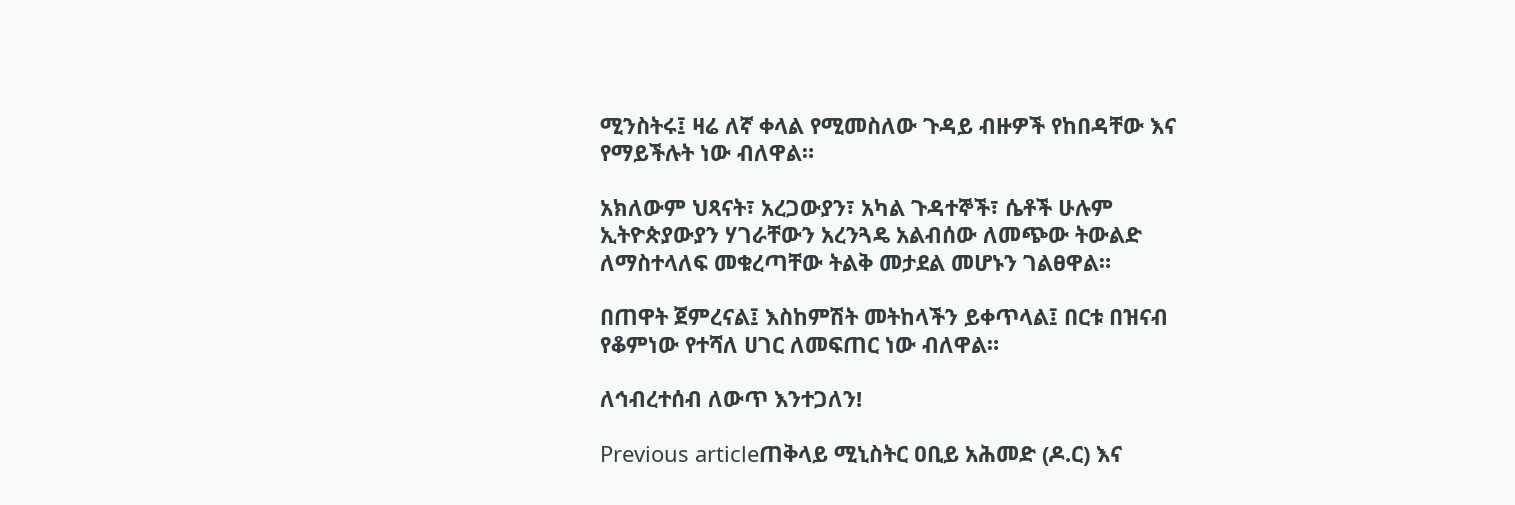ሚንስትሩ፤ ዛሬ ለኛ ቀላል የሚመስለው ጉዳይ ብዙዎች የከበዳቸው እና የማይችሉት ነው ብለዋል።

አክለውም ህጻናት፣ አረጋውያን፣ አካል ጉዳተኞች፣ ሴቶች ሁሉም ኢትዮጵያውያን ሃገራቸውን አረንጓዴ አልብሰው ለመጭው ትውልድ ለማስተላለፍ መቁረጣቸው ትልቅ መታደል መሆኑን ገልፀዋል።

በጠዋት ጀምረናል፤ እስከምሽት መትከላችን ይቀጥላል፤ በርቱ በዝናብ የቆምነው የተሻለ ሀገር ለመፍጠር ነው ብለዋል።

ለኅብረተሰብ ለውጥ እንተጋለን!

Previous articleጠቅላይ ሚኒስትር ዐቢይ አሕመድ (ዶ.ር) እና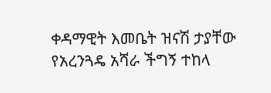ቀዳማዊት እመቤት ዝናሽ ታያቸው የአረንጓዴ አሻራ ችግኝ ተከላ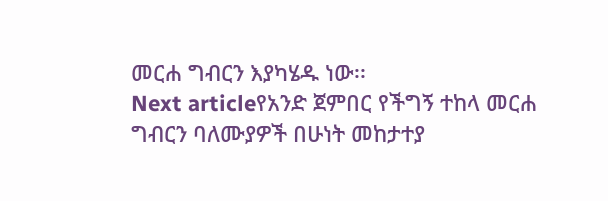መርሐ ግብርን እያካሄዱ ነው፡፡
Next articleየአንድ ጀምበር የችግኝ ተከላ መርሐ ግብርን ባለሙያዎች በሁነት መከታተያ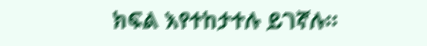ክፍል እየተከታተሉ ይገኛሉ።